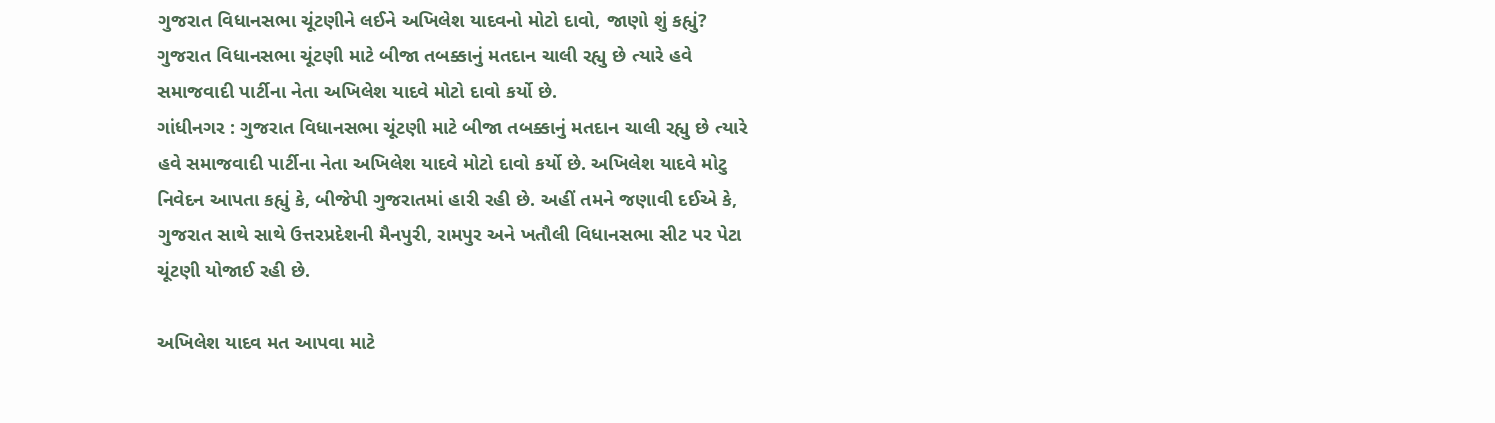ગુજરાત વિધાનસભા ચૂંટણીને લઈને અખિલેશ યાદવનો મોટો દાવો, જાણો શું કહ્યું?
ગુજરાત વિધાનસભા ચૂંટણી માટે બીજા તબક્કાનું મતદાન ચાલી રહ્યુ છે ત્યારે હવે સમાજવાદી પાર્ટીના નેતા અખિલેશ યાદવે મોટો દાવો કર્યો છે.
ગાંધીનગર : ગુજરાત વિધાનસભા ચૂંટણી માટે બીજા તબક્કાનું મતદાન ચાલી રહ્યુ છે ત્યારે હવે સમાજવાદી પાર્ટીના નેતા અખિલેશ યાદવે મોટો દાવો કર્યો છે. અખિલેશ યાદવે મોટુ નિવેદન આપતા કહ્યું કે, બીજેપી ગુજરાતમાં હારી રહી છે. અહીં તમને જણાવી દઈએ કે, ગુજરાત સાથે સાથે ઉત્તરપ્રદેશની મૈનપુરી, રામપુર અને ખતૌલી વિધાનસભા સીટ પર પેટા ચૂંટણી યોજાઈ રહી છે.

અખિલેશ યાદવ મત આપવા માટે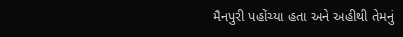મૈનપુરી પહોંચ્યા હતા અને અહીથી તેમનું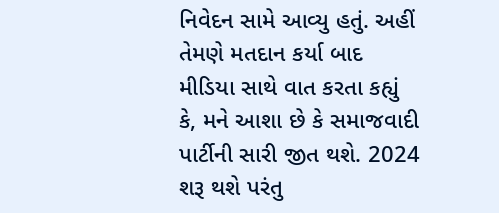નિવેદન સામે આવ્યુ હતું. અહીં તેમણે મતદાન કર્યા બાદ મીડિયા સાથે વાત કરતા કહ્યું કે, મને આશા છે કે સમાજવાદી પાર્ટીની સારી જીત થશે. 2024 શરૂ થશે પરંતુ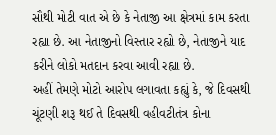સૌથી મોટી વાત એ છે કે નેતાજી આ ક્ષેત્રમાં કામ કરતા રહ્યા છે. આ નેતાજીનો વિસ્તાર રહ્યો છે, નેતાજીને યાદ કરીને લોકો મતદાન કરવા આવી રહ્યા છે.
અહીં તેમણે મોટો આરોપ લગાવતા કહ્યું કે, જે દિવસથી ચૂંટણી શરૂ થઈ તે દિવસથી વહીવટીતંત્ર કોના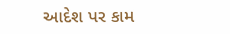આદેશ પર કામ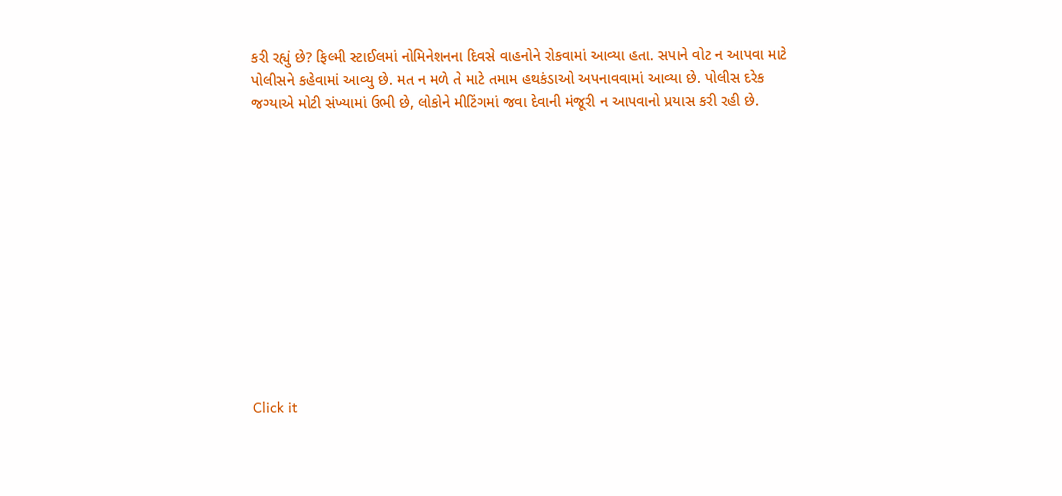કરી રહ્યું છે? ફિલ્મી સ્ટાઈલમાં નોમિનેશનના દિવસે વાહનોને રોકવામાં આવ્યા હતા. સપાને વોટ ન આપવા માટે પોલીસને કહેવામાં આવ્યુ છે. મત ન મળે તે માટે તમામ હથકંડાઓ અપનાવવામાં આવ્યા છે. પોલીસ દરેક જગ્યાએ મોટી સંખ્યામાં ઉભી છે, લોકોને મીટિંગમાં જવા દેવાની મંજૂરી ન આપવાનો પ્રયાસ કરી રહી છે.












Click it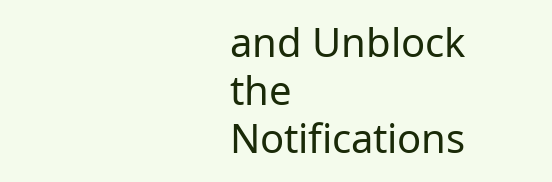and Unblock the Notifications